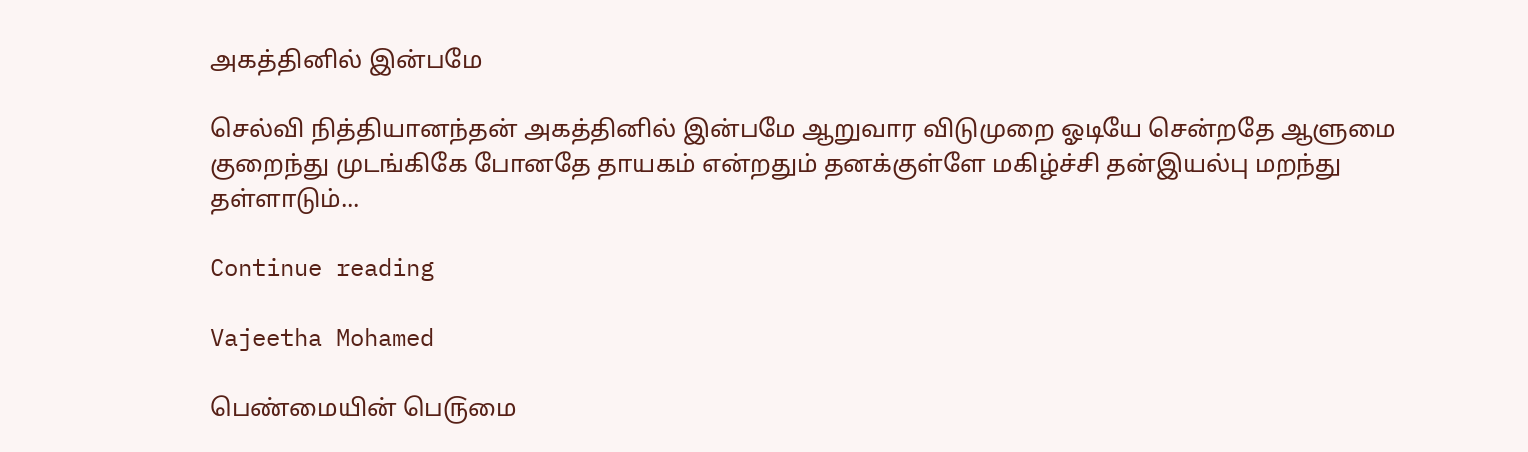அகத்தினில் இன்பமே

செல்வி நித்தியானந்தன் அகத்தினில் இன்பமே ஆறுவார விடுமுறை ஓடியே சென்றதே ஆளுமை குறைந்து முடங்கிகே போனதே தாயகம் என்றதும் தனக்குள்ளே மகிழ்ச்சி தன்இயல்பு மறந்து தள்ளாடும்...

Continue reading

Vajeetha Mohamed

பெண்மையின் பெ௫மை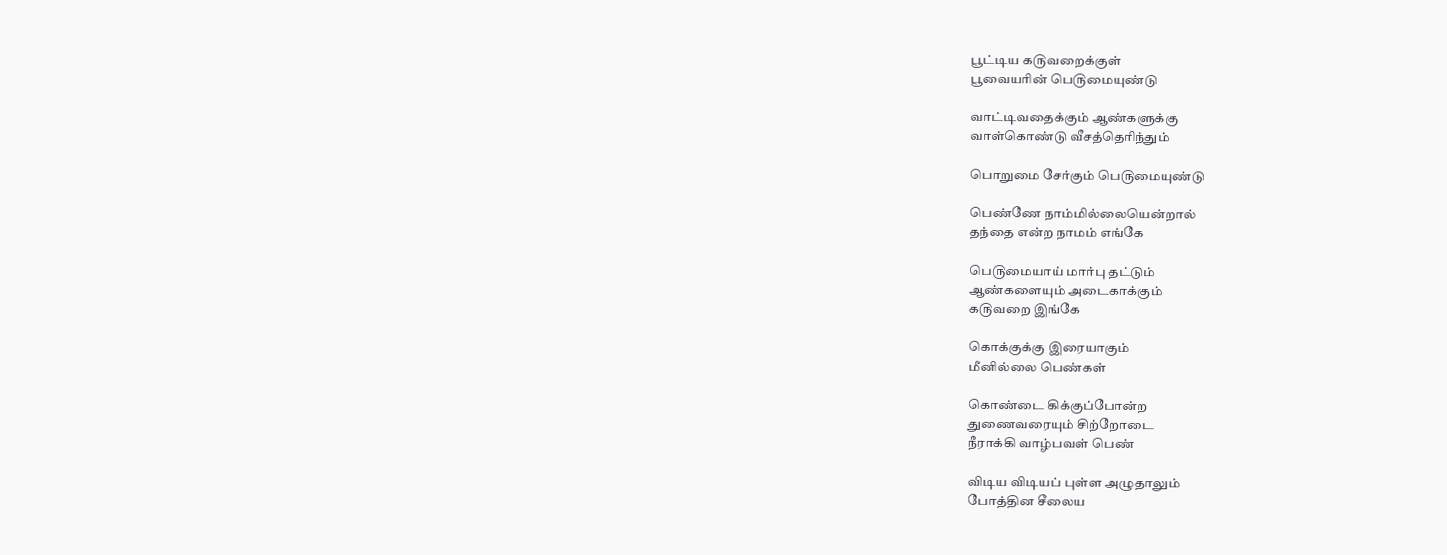பூட்டிய க௫வறைக்குள்
பூவையரின் பெ௫மையுண்டு

வாட்டிவதைக்கும் ஆண்களுக்கு
வாள்கொண்டு வீசத்தெரிந்தும்

பொறுமை சேர்கும் பெ௫மையுண்டு

பெண்ணே நாம்மில்லையென்றால்
தந்தை என்ற நாமம் எங்கே

பெ௫மையாய் மார்பு தட்டும்
ஆண்களையும் அடைகாக்கும்
க௫வறை இங்கே

கொக்குக்கு இரையாகும்
மீனில்லை பெண்கள்

கொண்டை கிக்குப்போன்ற
துணைவரையும் சிற்றோடை
நீராக்கி வாழ்பவள் பெண்

விடிய விடியப் புள்ள அழுதாலும்
போத்தின சீலைய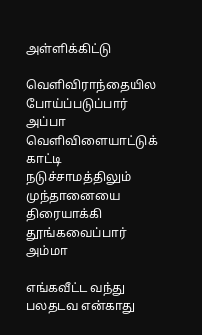அள்ளிக்கிட்டு

வெளிவிராந்தையில போய்ப்படுப்பார்
அப்பா
வெளிவிளையாட்டுக் காட்டி நடுச்சாமத்திலும்
முந்தானையை திரையாக்கி
தூங்கவைப்பார் அம்மா

எங்கவீட்ட வந்து பலதடவ என்காது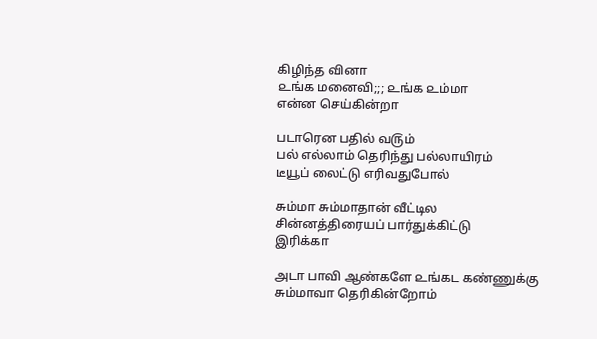கிழிந்த வினா
௨ங்க மனைவி;;; ௨ங்க ௨ம்மா
என்ன செய்கின்றா

படாரென பதில் வ௫ம்
பல் எல்லாம் தெரிந்து பல்லாயிரம்
டீயூப் லைட்டு எரிவதுபோல்

சும்மா சும்மாதான் வீட்டில
சின்னத்திரையப் பார்துக்கிட்டு
இரிக்கா

அடா பாவி ஆண்களே ௨ங்கட கண்ணுக்கு
சும்மாவா தெரிகின்றோம்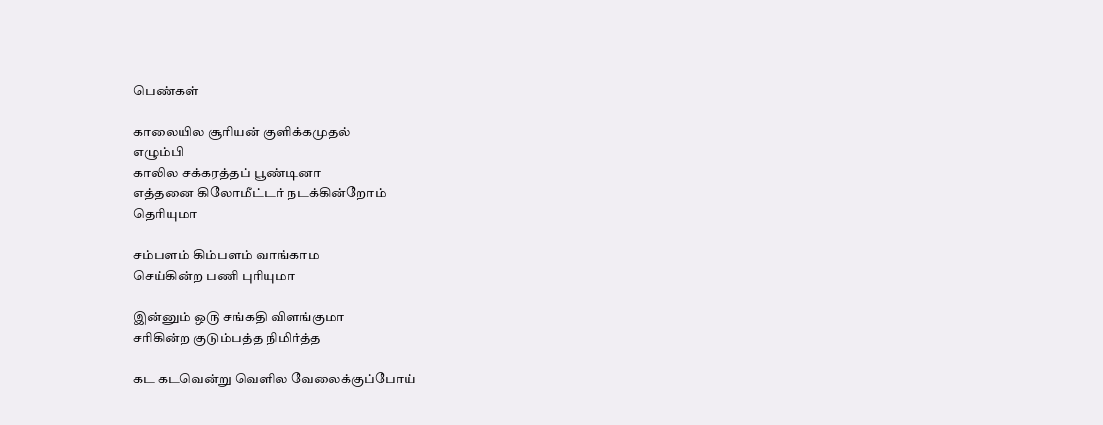பெண்கள்

காலையில சூரியன் குளிக்கமுதல்
எழும்பி
காலில சக்கரத்தப் பூண்டினா
எத்தனை கிலோமீட்டர் நடக்கின்றோம்
தெரியுமா

சம்பளம் கிம்பளம் வாங்காம
செய்கின்ற பணி புரியுமா

இன்னும் ஒ௫ சங்கதி விளங்குமா
சரிகின்ற குடும்பத்த நிமிர்த்த

கட கடவென்று வெளில வேலைக்குப்போய்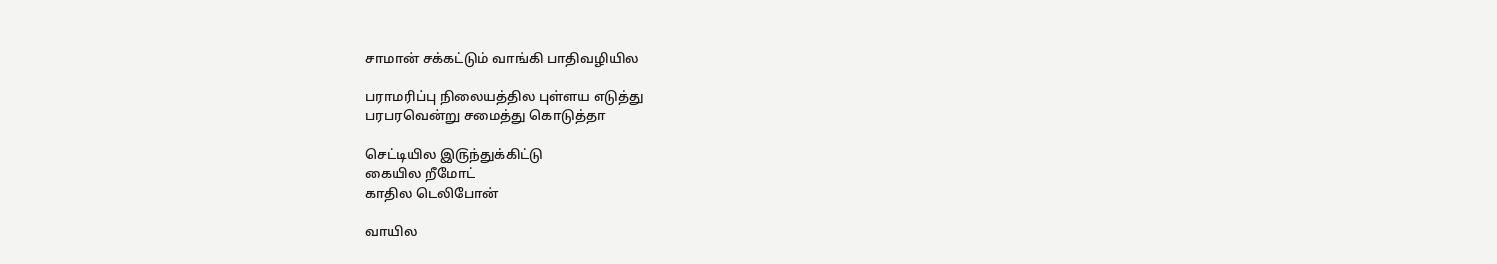சாமான் சக்கட்டும் வாங்கி பாதிவழியில

பராமரிப்பு நிலையத்தில புள்ளய எடுத்து
பரபரவென்று சமைத்து கொடுத்தா

செட்டியில இ௫ந்துக்கிட்டு
கையில றீமோட்
காதில டெலிபோன்

வாயில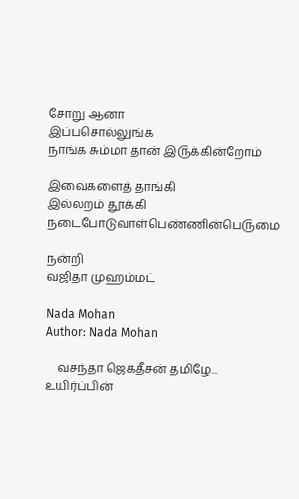சோறு ஆனா
இப்பசொல்லுங்க
நாங்க சும்மா தான் இ௫க்கின்றோம்

இவைகளைத் தாங்கி
இல்லறம் தூக்கி
நடைபோடுவாள்பெண்ணின்பெ௫மை

நன்றி
வஜிதா முஹம்மட்

Nada Mohan
Author: Nada Mohan

    வசந்தா ஜெகதீசன் தமிழே... உயிர்ப்பின்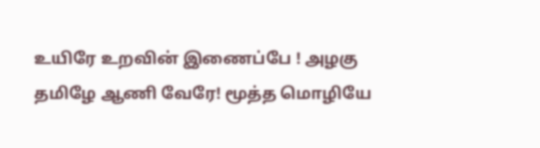உயிரே உறவின் இணைப்பே ! அழகு தமிழே ஆணி வேரே! மூத்த மொழியே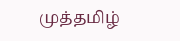முத்தமிழ்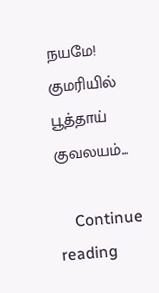நயமே! குமரியில் பூத்தாய் குவலயம்...

    Continue reading